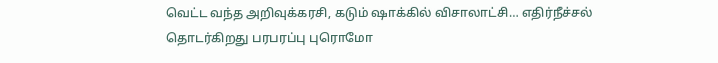வெட்ட வந்த அறிவுக்கரசி, கடும் ஷாக்கில் விசாலாட்சி… எதிர்நீச்சல் தொடர்கிறது பரபரப்பு புரொமோ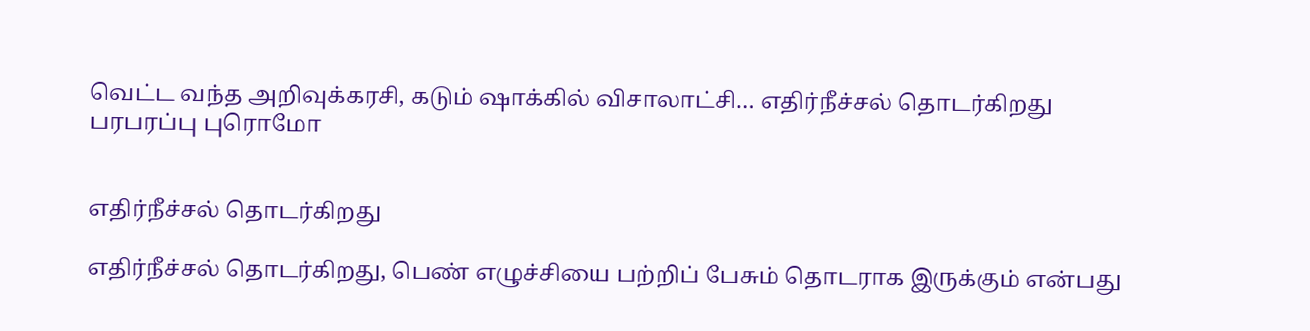வெட்ட வந்த அறிவுக்கரசி, கடும் ஷாக்கில் விசாலாட்சி… எதிர்நீச்சல் தொடர்கிறது பரபரப்பு புரொமோ


எதிர்நீச்சல் தொடர்கிறது

எதிர்நீச்சல் தொடர்கிறது, பெண் எழுச்சியை பற்றிப் பேசும் தொடராக இருக்கும் என்பது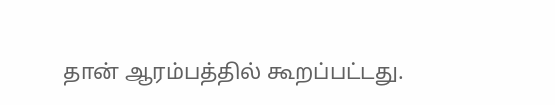தான் ஆரம்பத்தில் கூறப்பட்டது.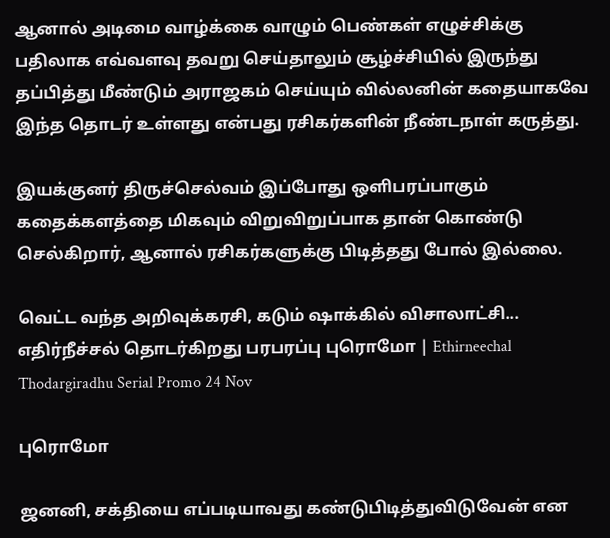ஆனால் அடிமை வாழ்க்கை வாழும் பெண்கள் எழுச்சிக்கு பதிலாக எவ்வளவு தவறு செய்தாலும் சூழ்ச்சியில் இருந்து தப்பித்து மீண்டும் அராஜகம் செய்யும் வில்லனின் கதையாகவே இந்த தொடர் உள்ளது என்பது ரசிகர்களின் நீண்டநாள் கருத்து.

இயக்குனர் திருச்செல்வம் இப்போது ஒளிபரப்பாகும் கதைக்களத்தை மிகவும் விறுவிறுப்பாக தான் கொண்டு செல்கிறார், ஆனால் ரசிகர்களுக்கு பிடித்தது போல் இல்லை.

வெட்ட வந்த அறிவுக்கரசி, கடும் ஷாக்கில் விசாலாட்சி... எதிர்நீச்சல் தொடர்கிறது பரபரப்பு புரொமோ | Ethirneechal Thodargiradhu Serial Promo 24 Nov

புரொமோ

ஜனனி, சக்தியை எப்படியாவது கண்டுபிடித்துவிடுவேன் என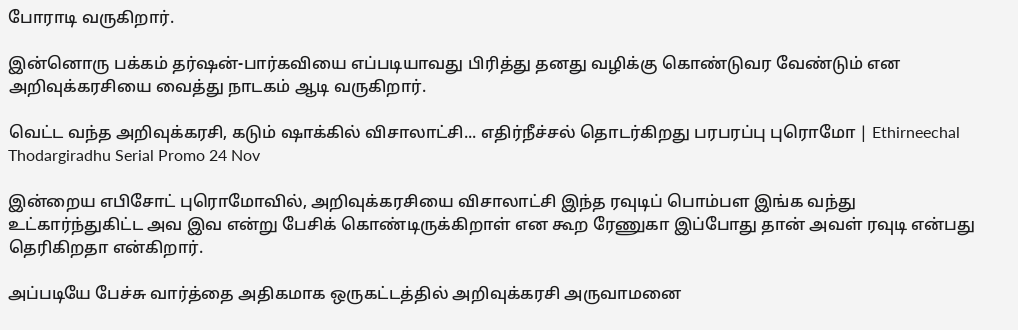போராடி வருகிறார்.

இன்னொரு பக்கம் தர்ஷன்-பார்கவியை எப்படியாவது பிரித்து தனது வழிக்கு கொண்டுவர வேண்டும் என அறிவுக்கரசியை வைத்து நாடகம் ஆடி வருகிறார்.

வெட்ட வந்த அறிவுக்கரசி, கடும் ஷாக்கில் விசாலாட்சி... எதிர்நீச்சல் தொடர்கிறது பரபரப்பு புரொமோ | Ethirneechal Thodargiradhu Serial Promo 24 Nov

இன்றைய எபிசோட் புரொமோவில், அறிவுக்கரசியை விசாலாட்சி இந்த ரவுடிப் பொம்பள இங்க வந்து உட்கார்ந்துகிட்ட அவ இவ என்று பேசிக் கொண்டிருக்கிறாள் என கூற ரேணுகா இப்போது தான் அவள் ரவுடி என்பது தெரிகிறதா என்கிறார்.

அப்படியே பேச்சு வார்த்தை அதிகமாக ஒருகட்டத்தில் அறிவுக்கரசி அருவாமனை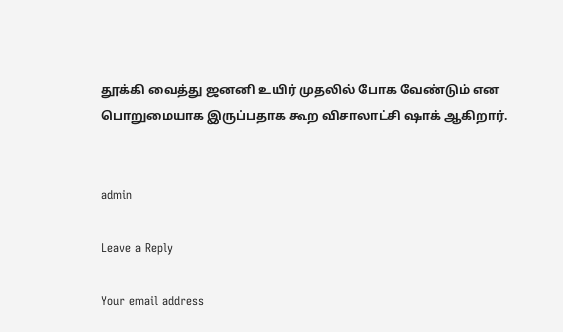தூக்கி வைத்து ஜனனி உயிர் முதலில் போக வேண்டும் என பொறுமையாக இருப்பதாக கூற விசாலாட்சி ஷாக் ஆகிறார்.


admin

Leave a Reply

Your email address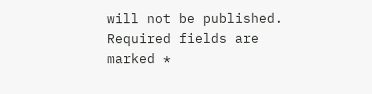will not be published. Required fields are marked *